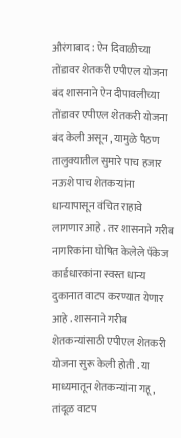औरंगाबाद : ऐन दिवाळीच्या तोंडावर शेतकरी एपीएल योजना बंद शासनाने ऐन दीपावलीच्या तोंडावर एपीएल शेतकरी योजना बंद केली असून , यामुळे पैठण तालुक्यातील सुमारे पाच हजार नऊशे पाच शेतकऱ्यांना धान्यापासून वंचित राहावे लागणार आहे . तर शासनाने गरीब नागरिकांना घोषित केलेले पॅकेज कार्डधारकांना स्वस्त धान्य दुकानात वाटप करण्यात येणार आहे . शासनाने गरीब शेतकन्यांसाठी एपीएल शेतकरी योजना सुरू केली होती . या माध्यमातून शेतकन्यांना गहू , तांदूळ वाटप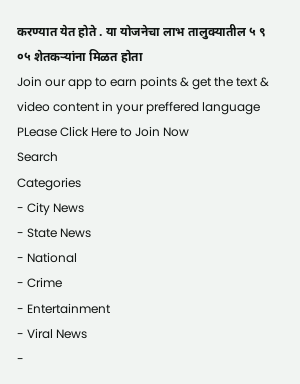करण्यात येत होते . या योजनेचा लाभ तालुक्यातील ५ ९ ०५ शेतकऱ्यांना मिळत होता
Join our app to earn points & get the text & video content in your preffered language
PLease Click Here to Join Now
Search
Categories
- City News
- State News
- National
- Crime
- Entertainment
- Viral News
-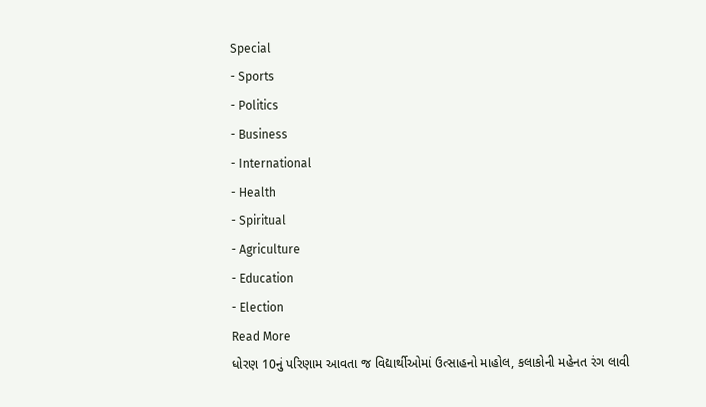Special
- Sports
- Politics
- Business
- International
- Health
- Spiritual
- Agriculture
- Education
- Election
Read More
ધોરણ 10નું પરિણામ આવતા જ વિદ્યાર્થીઓમાં ઉત્સાહનો માહોલ, કલાકોની મહેનત રંગ લાવી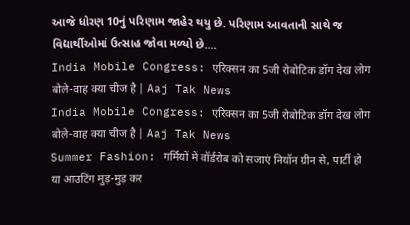આજે ધોરણ 10નું પરિણામ જાહેર થયુ છે. પરિણામ આવતાની સાથે જ વિદ્યાર્થીઓમાં ઉત્સાહ જોવા મળ્યો છે....
India Mobile Congress: एरिक्सन का 5जी रोबोटिक डॉग देख लोग बोले-वाह क्या चीज है | Aaj Tak News
India Mobile Congress: एरिक्सन का 5जी रोबोटिक डॉग देख लोग बोले-वाह क्या चीज है | Aaj Tak News
Summer Fashion: गर्मियों में वॉर्डरोब को सजाएं नियॉन ग्रीन से, पार्टी हो या आउटिंग मुड़-मुड़ कर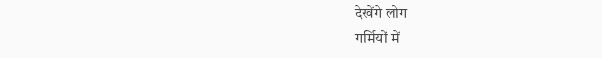देखेंगे लोग
गर्मियों में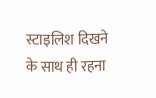स्टाइलिश दिखने के साथ ही रहना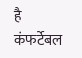है कंफर्टेबल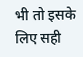भी तो इसके लिए सही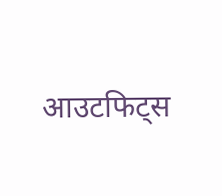आउटफिट्स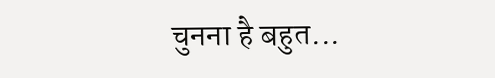चुनना है बहुत...